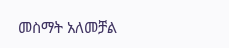መስማት አለመቻል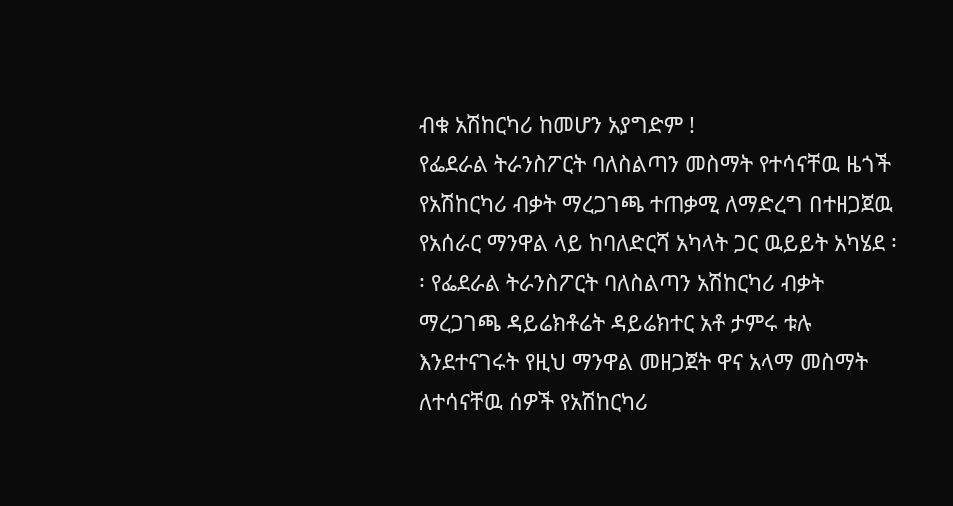ብቁ አሽከርካሪ ከመሆን አያግድም !
የፌደራል ትራንስፖርት ባለስልጣን መስማት የተሳናቸዉ ዜጎች የአሽከርካሪ ብቃት ማረጋገጫ ተጠቃሚ ለማድረግ በተዘጋጀዉ የአሰራር ማንዋል ላይ ከባለድርሻ አካላት ጋር ዉይይት አካሄደ ፡፡ የፌደራል ትራንስፖርት ባለስልጣን አሽከርካሪ ብቃት ማረጋገጫ ዳይሬክቶሬት ዳይሬክተር አቶ ታምሩ ቱሉ እንደተናገሩት የዚህ ማንዋል መዘጋጀት ዋና አላማ መስማት ለተሳናቸዉ ሰዎች የአሽከርካሪ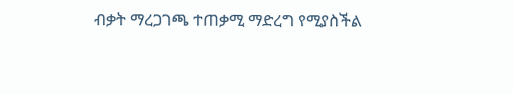ብቃት ማረጋገጫ ተጠቃሚ ማድረግ የሚያስችል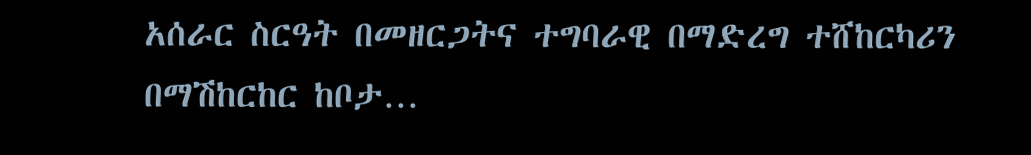አሰራር ስርዓት በመዘርጋትና ተግባራዊ በማድረግ ተሸከርካሪን በማሽከርከር ከቦታ…